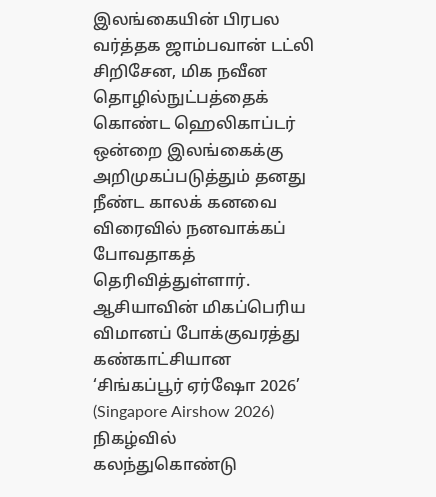இலங்கையின் பிரபல வர்த்தக ஜாம்பவான் டட்லி சிறிசேன, மிக நவீன தொழில்நுட்பத்தைக் கொண்ட ஹெலிகாப்டர் ஒன்றை இலங்கைக்கு அறிமுகப்படுத்தும் தனது நீண்ட காலக் கனவை விரைவில் நனவாக்கப் போவதாகத் தெரிவித்துள்ளார்.
ஆசியாவின் மிகப்பெரிய விமானப் போக்குவரத்து கண்காட்சியான ‘சிங்கப்பூர் ஏர்ஷோ 2026’ (Singapore Airshow 2026) நிகழ்வில் கலந்துகொண்டு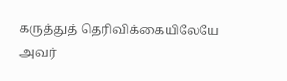கருத்துத் தெரிவிக்கையிலேயே அவர்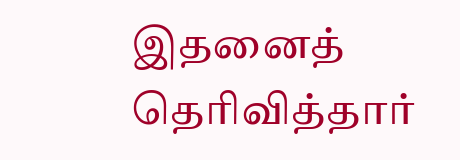இதனைத் தெரிவித்தார்